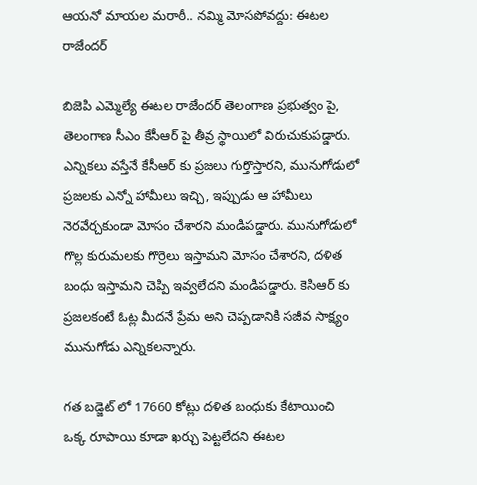ఆయనో మాయల మరాఠీ.. నమ్మి మోసపోవద్దు: ఈటల రాజేందర్

బిజెపి ఎమ్మెల్యే ఈటల రాజేందర్ తెలంగాణ ప్రభుత్వం పై, తెలంగాణ సీఎం కేసీఆర్ పై తీవ్ర స్థాయిలో విరుచుకుపడ్డారు. ఎన్నికలు వస్తేనే కేసీఆర్ కు ప్రజలు గుర్తొస్తారని, మునుగోడులో ప్రజలకు ఎన్నో హామీలు ఇచ్చి, ఇప్పుడు ఆ హామీలు నెరవేర్చకుండా మోసం చేశారని మండిపడ్డారు. మునుగోడులో గొల్ల కురుమలకు గొర్రెలు ఇస్తామని మోసం చేశారని, దళిత బంధు ఇస్తామని చెప్పి ఇవ్వలేదని మండిపడ్డారు. కెసిఆర్ కు ప్రజలకంటే ఓట్ల మీదనే ప్రేమ అని చెప్పడానికి సజీవ సాక్ష్యం మునుగోడు ఎన్నికలన్నారు.

గత బడ్జెట్ లో 17660 కోట్లు దళిత బంధుకు కేటాయించి ఒక్క రూపాయి కూడా ఖర్చు పెట్టలేదని ఈటల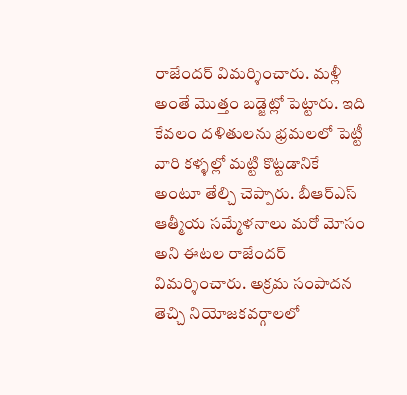రాజేందర్ విమర్శించారు. మళ్లీ అంతే మొత్తం బడ్జెట్లో పెట్టారు. ఇది కేవలం దళితులను భ్రమలలో పెట్టీ వారి కళ్ళల్లో మట్టి కొట్టడానికే అంటూ తేల్చి చెప్పారు. బీఆర్ఎస్ ఆత్మీయ సమ్మేళనాలు మరో మోసం అని ఈటల రాజేందర్ విమర్శించారు. అక్రమ సంపాదన తెచ్చి నియోజకవర్గాలలో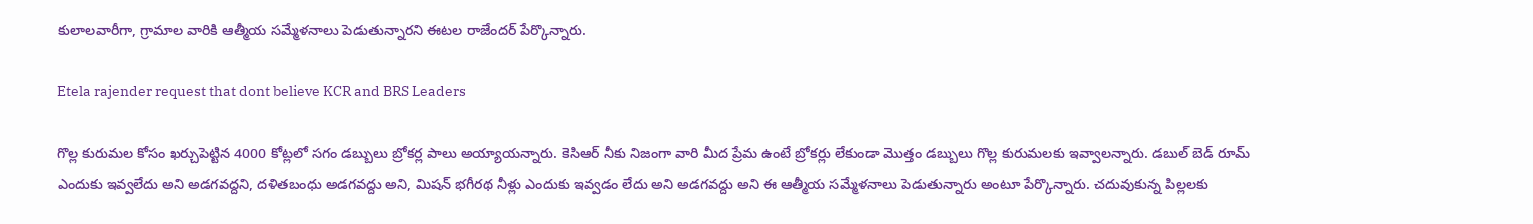కులాలవారీగా, గ్రామాల వారికి ఆత్మీయ సమ్మేళనాలు పెడుతున్నారని ఈటల రాజేందర్ పేర్కొన్నారు.

Etela rajender request that dont believe KCR and BRS Leaders

గొల్ల కురుమల కోసం ఖర్చుపెట్టిన 4000 కోట్లలో సగం డబ్బులు బ్రోకర్ల పాలు అయ్యాయన్నారు. కెసిఆర్ నీకు నిజంగా వారి మీద ప్రేమ ఉంటే బ్రోకర్లు లేకుండా మొత్తం డబ్బులు గొల్ల కురుమలకు ఇవ్వాలన్నారు. డబుల్ బెడ్ రూమ్ ఎందుకు ఇవ్వలేదు అని అడగవద్దని, దళితబంధు అడగవద్దు అని, మిషన్ భగీరథ నీళ్లు ఎందుకు ఇవ్వడం లేదు అని అడగవద్దు అని ఈ ఆత్మీయ సమ్మేళనాలు పెడుతున్నారు అంటూ పేర్కొన్నారు. చదువుకున్న పిల్లలకు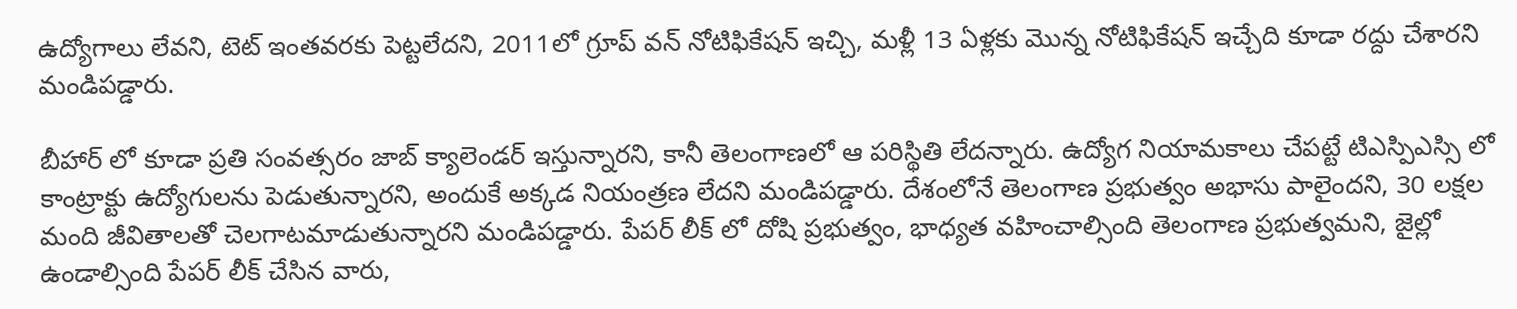ఉద్యోగాలు లేవని, టెట్ ఇంతవరకు పెట్టలేదని, 2011లో గ్రూప్ వన్ నోటిఫికేషన్ ఇచ్చి, మళ్లీ 13 ఏళ్లకు మొన్న నోటిఫికేషన్ ఇచ్చేది కూడా రద్దు చేశారని మండిపడ్డారు.

బీహార్ లో కూడా ప్రతి సంవత్సరం జాబ్ క్యాలెండర్ ఇస్తున్నారని, కానీ తెలంగాణలో ఆ పరిస్థితి లేదన్నారు. ఉద్యోగ నియామకాలు చేపట్టే టిఎస్పిఎస్సి లో కాంట్రాక్టు ఉద్యోగులను పెడుతున్నారని, అందుకే అక్కడ నియంత్రణ లేదని మండిపడ్డారు. దేశంలోనే తెలంగాణ ప్రభుత్వం అభాసు పాలైందని, 30 లక్షల మంది జీవితాలతో చెలగాటమాడుతున్నారని మండిపడ్డారు. పేపర్ లీక్ లో దోషి ప్రభుత్వం, భాధ్యత వహించాల్సింది తెలంగాణ ప్రభుత్వమని, జైల్లో ఉండాల్సింది పేపర్ లీక్ చేసిన వారు,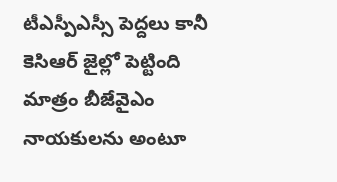టీఎస్పీఎస్సీ పెద్దలు కానీ కెసిఆర్ జైల్లో పెట్టింది మాత్రం బీజేవైఎం నాయకులను అంటూ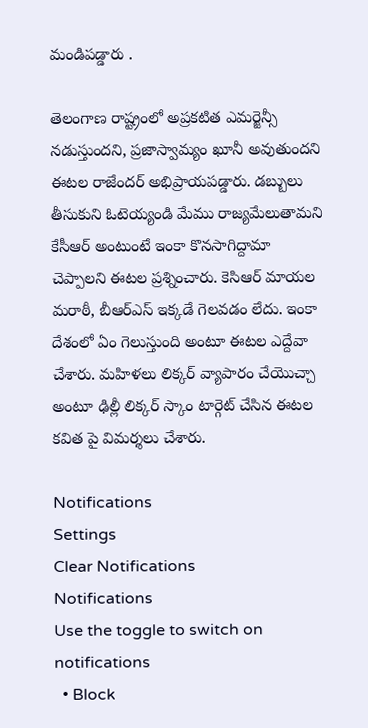మండిపడ్డారు .

తెలంగాణ రాష్ట్రంలో అప్రకటిత ఎమర్జెన్సీ నడుస్తుందని, ప్రజాస్వామ్యం ఖూనీ అవుతుందని ఈటల రాజేందర్ అభిప్రాయపడ్డారు. డబ్బులు తీసుకుని ఓటెయ్యండి మేము రాజ్యమేలుతామని కేసీఆర్ అంటుంటే ఇంకా కొనసాగిద్దామా చెప్పాలని ఈటల ప్రశ్నించారు. కెసిఆర్ మాయల మరాఠీ, బీఆర్ఎస్ ఇక్కడే గెలవడం లేదు. ఇంకా దేశంలో ఏం గెలుస్తుంది అంటూ ఈటల ఎద్దేవా చేశారు. మహిళలు లిక్కర్ వ్యాపారం చేయొచ్చా అంటూ ఢిల్లీ లిక్కర్ స్కాం టార్గెట్ చేసిన ఈటల కవిత పై విమర్శలు చేశారు.

Notifications
Settings
Clear Notifications
Notifications
Use the toggle to switch on notifications
  • Block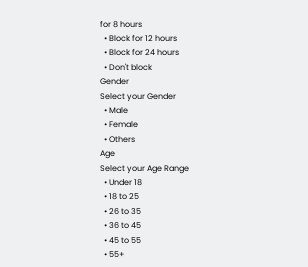for 8 hours
  • Block for 12 hours
  • Block for 24 hours
  • Don't block
Gender
Select your Gender
  • Male
  • Female
  • Others
Age
Select your Age Range
  • Under 18
  • 18 to 25
  • 26 to 35
  • 36 to 45
  • 45 to 55
  • 55+